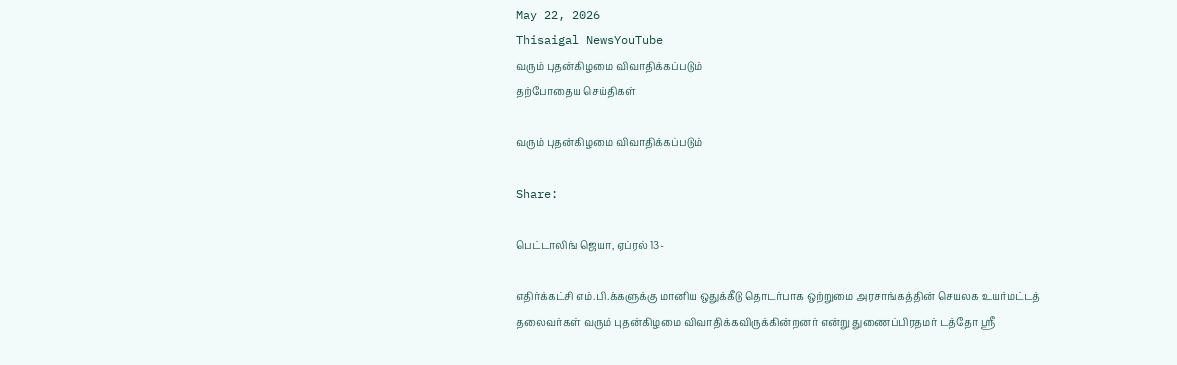May 22, 2026
Thisaigal NewsYouTube
வரும் புதன்கிழமை விவாதிக்கப்படும்
தற்போதைய செய்திகள்

வரும் புதன்கிழமை விவாதிக்கப்படும்

Share:

பெட்டாலிங் ஜெயா, ஏப்ரல் 13-

எதிர்க்கட்சி எம்.பி.க்களுக்கு மானிய ஒதுக்கீடு தொடர்பாக ஒற்றுமை அரசாங்கத்தின் செயலக உயர்மட்டத் தலைவர்கள் வரும் புதன்கிழமை விவாதிக்கவிருக்கின்றனர் என்று துணைப்பிரதமர் டத்தோ ஸ்ரீ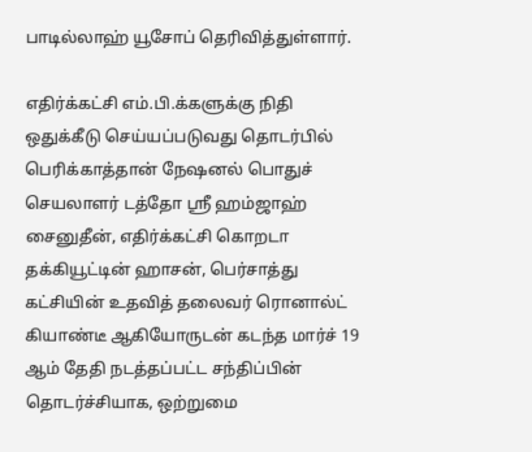பாடில்லாஹ் யூசோப் தெரிவித்துள்ளார்.

எதிர்க்கட்சி எம்.பி.க்களுக்கு நிதி ஒதுக்கீடு செய்யப்படுவது தொடர்பில் பெரிக்காத்தான் நேஷனல் பொதுச் செயலாளர் டத்தோ ஸ்ரீ ஹம்ஜாஹ் சைனுதீன், எதிர்க்கட்சி கொறடா தக்கியூட்டின் ஹாசன், பெர்சாத்து கட்சியின் உதவித் தலைவர் ரொனால்ட் கியாண்டீ ஆகியோருடன் கடந்த மார்ச் 19 ஆம் தேதி நடத்தப்பட்ட சந்திப்பின் தொடர்ச்சியாக, ஒற்றுமை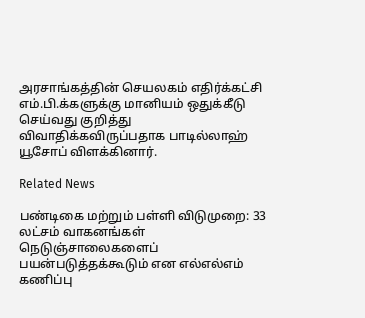அரசாங்கத்தின் செயலகம் எதிர்க்கட்சி எம்.பி.க்களுக்கு மானியம் ஒதுக்கீடு செய்வது குறித்து விவாதிக்கவிருப்பதாக பாடில்லாஹ் யூசோப் விளக்கினார்.

Related News

பண்டிகை மற்றும் பள்ளி விடுமுறை: 33 லட்சம் வாகனங்கள் நெடுஞ்சாலைகளைப் பயன்படுத்தக்கூடும் என எல்எல்எம் கணிப்பு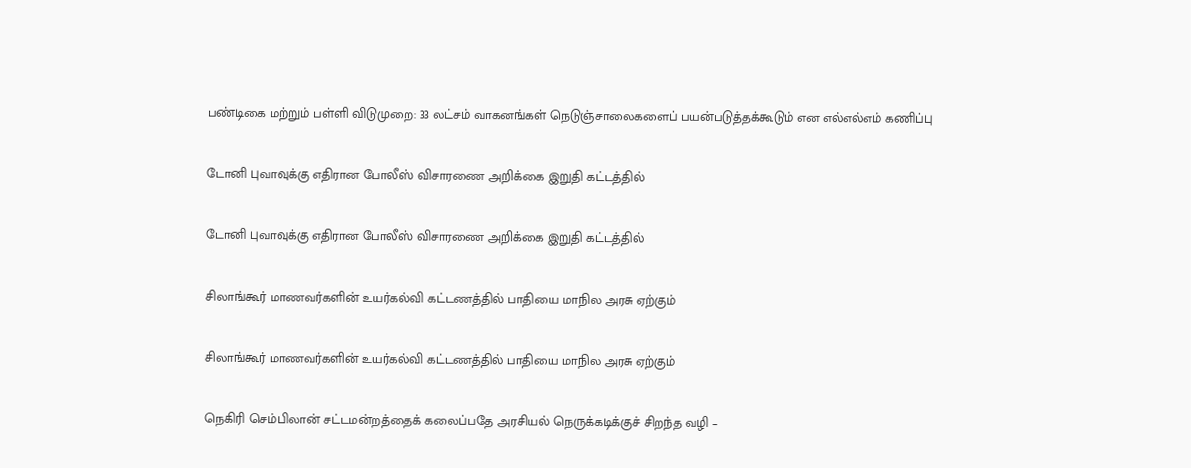பண்டிகை மற்றும் பள்ளி விடுமுறை: 33 லட்சம் வாகனங்கள் நெடுஞ்சாலைகளைப் பயன்படுத்தக்கூடும் என எல்எல்எம் கணிப்பு

டோனி புவாவுக்கு எதிரான போலீஸ் விசாரணை அறிக்கை இறுதி கட்டத்தில்

டோனி புவாவுக்கு எதிரான போலீஸ் விசாரணை அறிக்கை இறுதி கட்டத்தில்

சிலாங்கூர் மாணவர்களின் உயர்கல்வி கட்டணத்தில் பாதியை மாநில அரசு ஏற்கும்

சிலாங்கூர் மாணவர்களின் உயர்கல்வி கட்டணத்தில் பாதியை மாநில அரசு ஏற்கும்

நெகிரி செம்பிலான் சட்டமன்றத்தைக் கலைப்பதே அரசியல் நெருக்கடிக்குச் சிறந்த வழி –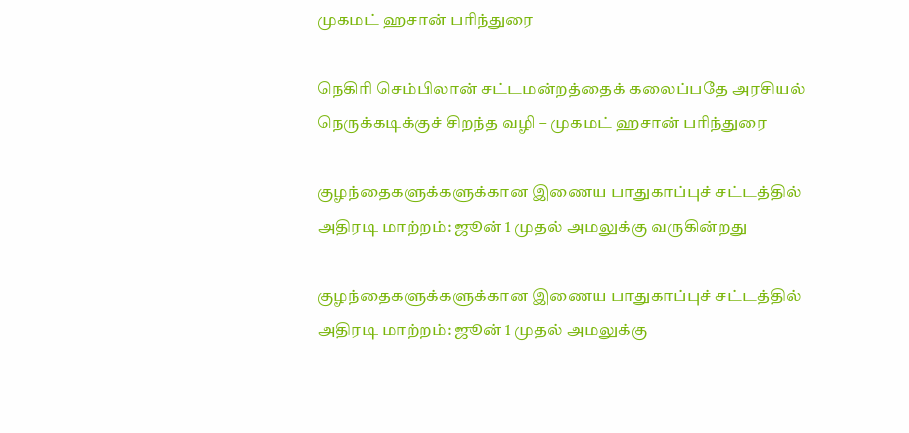முகமட் ஹசான் பரிந்துரை

நெகிரி செம்பிலான் சட்டமன்றத்தைக் கலைப்பதே அரசியல் நெருக்கடிக்குச் சிறந்த வழி – முகமட் ஹசான் பரிந்துரை

குழந்தைகளுக்களுக்கான இணைய பாதுகாப்புச் சட்டத்தில் அதிரடி மாற்றம்: ஜூன் 1 முதல் அமலுக்கு வருகின்றது

குழந்தைகளுக்களுக்கான இணைய பாதுகாப்புச் சட்டத்தில் அதிரடி மாற்றம்: ஜூன் 1 முதல் அமலுக்கு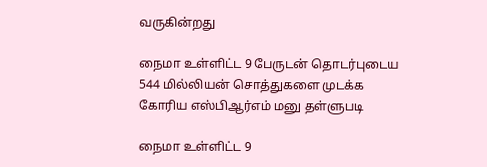வருகின்றது

நைமா உள்ளிட்ட 9 பேருடன் தொடர்புடைய 544 மில்லியன் சொத்துகளை முடக்க கோரிய எஸ்பிஆர்எம் மனு தள்ளுபடி

நைமா உள்ளிட்ட 9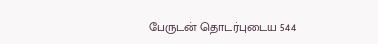பேருடன் தொடர்புடைய 544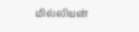மில்லியன்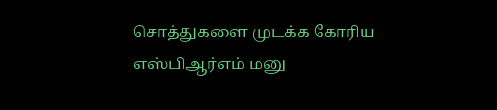சொத்துகளை முடக்க கோரிய எஸ்பிஆர்எம் மனு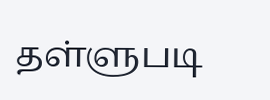தள்ளுபடி